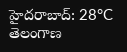హైదరాబాద్: 28°C
తెలంగాణ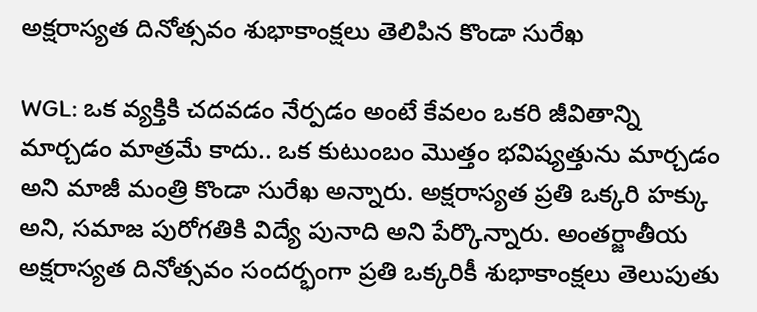అక్షరాస్యత దినోత్సవం శుభాకాంక్షలు తెలిపిన కొండా సురేఖ

WGL: ఒక వ్యక్తికి చదవడం నేర్పడం అంటే కేవలం ఒకరి జీవితాన్ని మార్చడం మాత్రమే కాదు.. ఒక కుటుంబం మొత్తం భవిష్యత్తును మార్చడం అని మాజీ మంత్రి కొండా సురేఖ అన్నారు. అక్షరాస్యత ప్రతి ఒక్కరి హక్కు అని, సమాజ పురోగతికి విద్యే పునాది అని పేర్కొన్నారు. అంతర్జాతీయ అక్షరాస్యత దినోత్సవం సందర్భంగా ప్రతి ఒక్కరికీ శుభాకాంక్షలు తెలుపుతు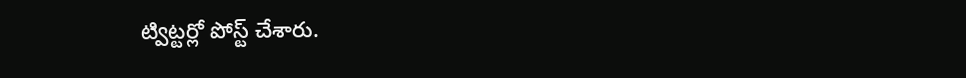ట్విట్టర్లో పోస్ట్ చేశారు.